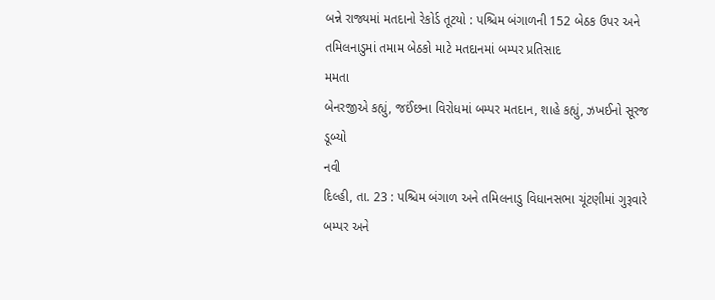બન્ને રાજ્યમાં મતદાનો રેકોર્ડ તૂટયો : પશ્ચિમ બંગાળની 152 બેઠક ઉપર અને તમિલનાડુમાં તમામ બેઠકો માટે મતદાનમાં બમ્પર પ્રતિસાદ
મમતા
બેનરજીએ કહ્યું, જઈંછના વિરોધમાં બમ્પર મતદાન, શાહે કહ્યું, ઝખઈનો સૂરજ ડૂબ્યો
નવી
દિલ્હી, તા. 23 : પશ્ચિમ બંગાળ અને તમિલનાડુ વિધાનસભા ચૂંટણીમાં ગુરૂવારે બમ્પર અને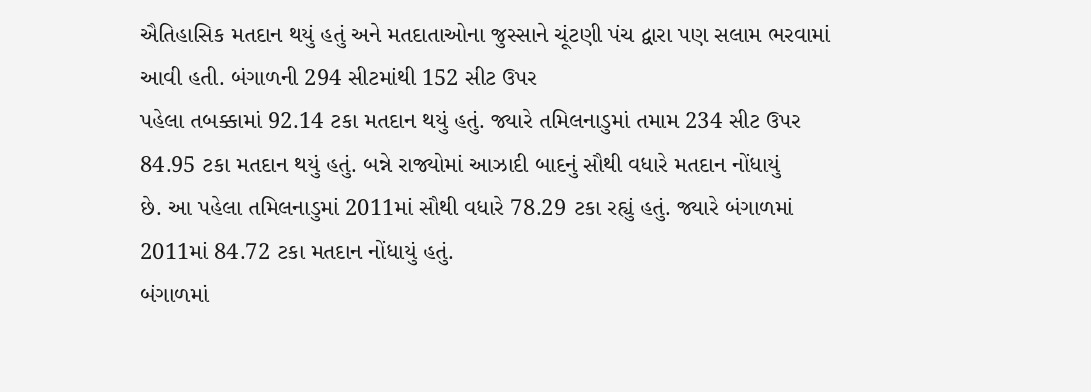ઐતિહાસિક મતદાન થયું હતું અને મતદાતાઓના જુસ્સાને ચૂંટણી પંચ દ્વારા પણ સલામ ભરવામાં
આવી હતી. બંગાળની 294 સીટમાંથી 152 સીટ ઉપર
પહેલા તબક્કામાં 92.14 ટકા મતદાન થયું હતું. જ્યારે તમિલનાડુમાં તમામ 234 સીટ ઉપર
84.95 ટકા મતદાન થયું હતું. બન્ને રાજ્યોમાં આઝાદી બાદનું સૌથી વધારે મતદાન નોંધાયું
છે. આ પહેલા તમિલનાડુમાં 2011માં સૌથી વધારે 78.29 ટકા રહ્યું હતું. જ્યારે બંગાળમાં
2011માં 84.72 ટકા મતદાન નોંધાયું હતું.
બંગાળમાં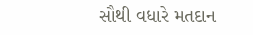સૌથી વધારે મતદાન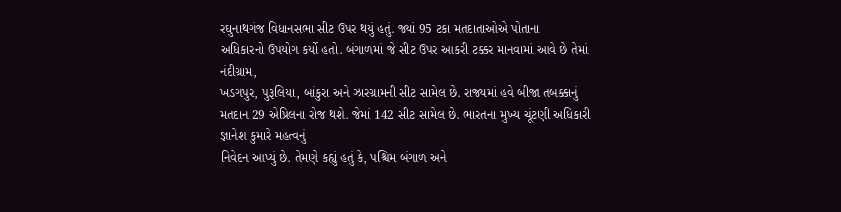રઘુનાથગંજ વિધાનસભા સીટ ઉપર થયું હતું. જ્યાં 95 ટકા મતદાતાઓએ પોતાના
અધિકારનો ઉપયોગ કર્યો હતો. બંગાળમાં જે સીટ ઉપર આકરી ટક્કર માનવામાં આવે છે તેમાં નંદીગ્રામ,
ખડગપુર, પુરૂલિયા, બાંકુરા અને ઝારગ્રામની સીટ સામેલ છે. રાજ્યમાં હવે બીજા તબક્કાનું
મતદાન 29 એપ્રિલના રોજ થશે. જેમાં 142 સીટ સામેલ છે. ભારતના મુખ્ય ચૂંટણી અધિકારી જ્ઞાનેશ કુમારે મહત્વનું
નિવેદન આપ્યું છે. તેમણે કહ્યું હતું કે, પશ્ચિમ બંગાળ અને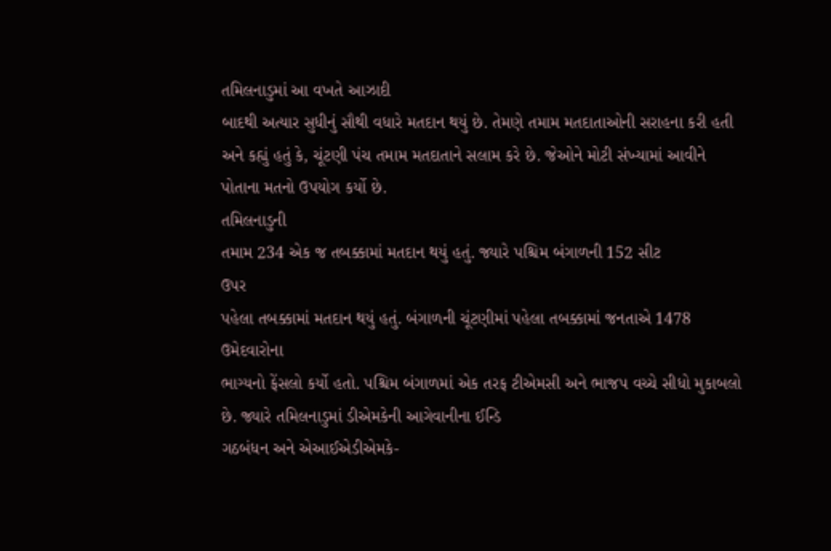તમિલનાડુમાં આ વખતે આઝાદી
બાદથી અત્યાર સુધીનું સૌથી વધારે મતદાન થયું છે. તેમણે તમામ મતદાતાઓની સરાહના કરી હતી
અને કહ્યું હતું કે, ચૂંટણી પંચ તમામ મતદાતાને સલામ કરે છે. જેઓને મોટી સંખ્યામાં આવીને
પોતાના મતનો ઉપયોગ કર્યો છે.
તમિલનાડુની
તમામ 234 એક જ તબક્કામાં મતદાન થયું હતું. જ્યારે પશ્ચિમ બંગાળની 152 સીટ
ઉપર
પહેલા તબક્કામાં મતદાન થયું હતું. બંગાળની ચૂંટણીમાં પહેલા તબક્કામાં જનતાએ 1478 ઉમેદવારોના
ભાગ્યનો ફેંસલો કર્યો હતો. પશ્ચિમ બંગાળમાં એક તરફ ટીએમસી અને ભાજપ વચ્ચે સીધો મુકાબલો છે. જ્યારે તમિલનાડુમાં ડીએમકેની આગેવાનીના ઈન્ડિ
ગઠબંધન અને એઆઈએડીએમકે-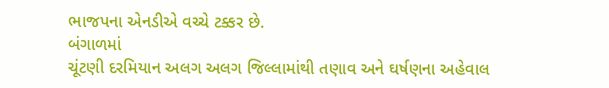ભાજપના એનડીએ વચ્ચે ટક્કર છે.
બંગાળમાં
ચૂંટણી દરમિયાન અલગ અલગ જિલ્લામાંથી તણાવ અને ઘર્ષણના અહેવાલ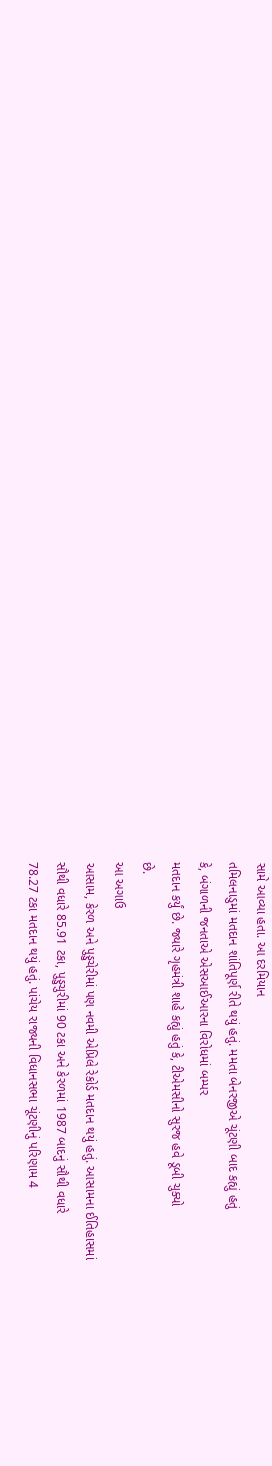સામે આવ્યા હતા. આ દરમિયાન
તમિલનાડુમાં મતદાન શાંતિપૂર્ણ રીતે થયું હતું. મમતા બેનરજીએ ચૂંટણી બાદ કહ્યું હતું
કે, બંગાળની જનતાએ એસઆઈઆરના વિરોધમાં બમ્પર
મતદાન કર્યું છે. જ્યારે ગૃહમંત્રી શાહે કહ્યું હતું કે, ટીએમસીનો સુરજ હવે ડૂબી ચુક્યો
છે.
આ અગાઉ
આસામ, કેરળ અને પુડ્ડુચેરીમાં પણ નવમી એપ્રિલે રેકોર્ડ મતદાન થયું હતું. આસામના ઈતિહાસમાં
સૌથી વધારે 85.91 ટકા, પુડ્ડુચુરીમાં 90 ટકા અને કેરળમાં 1987 બાદનું સૌથી વધારે
78.27 ટકા મતદાન થયું હતું. પાંચેય રાજ્યની વિધાનસભા ચૂંટણીનું પરિણામ 4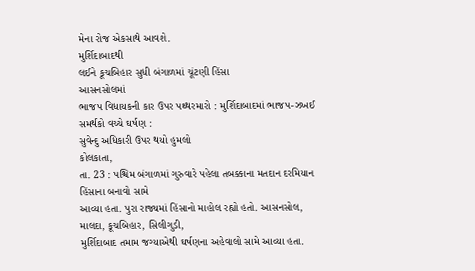મેના રોજ એકસાથે આવશે.
મુર્શિદાબાદથી
લઈને કૂચબિહાર સુધી બંગાળમાં ચૂંટણી હિંસા
આસનસોલમાં
ભાજપ વિધાયકની કાર ઉપર પથ્થરમારો : મુર્શિદાબાદમાં ભાજપ-ઝખઈ સમર્થકો વચ્ચે ઘર્ષણ :
સુવેન્દુ અધિકારી ઉપર થયો હુમલો
કોલકાતા,
તા. 23 : પશ્ચિમ બંગાળમાં ગુરુવારે પહેલા તબક્કાના મતદાન દરમિયાન હિંસાના બનાવો સામે
આવ્યા હતા. પુરા રાજ્યમાં હિંસાનો માહોલ રહ્યો હતો. આસનસોલ, માલદા, કૂચબિહાર, સિલીગુડી,
મુર્શિદાબાદ તમામ જગ્યાએથી ઘર્ષણના અહેવાલો સામે આવ્યા હતા.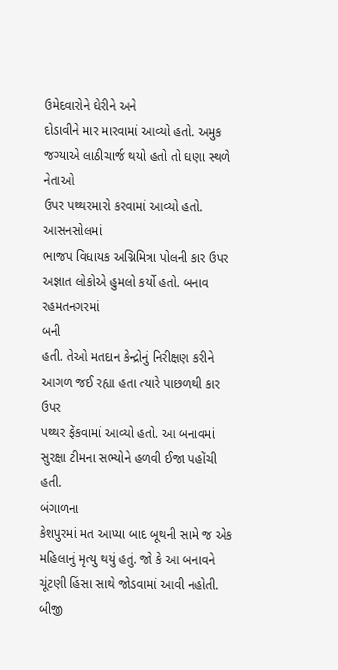ઉમેદવારોને ઘેરીને અને
દોડાવીને માર મારવામાં આવ્યો હતો. અમુક જગ્યાએ લાઠીચાર્જ થયો હતો તો ઘણા સ્થળે નેતાઓ
ઉપર પથ્થરમારો કરવામાં આવ્યો હતો.
આસનસોલમાં
ભાજપ વિધાયક અગ્નિમિત્રા પોલની કાર ઉપર અજ્ઞાત લોકોએ હુમલો કર્યો હતો. બનાવ રહમતનગરમાં
બની
હતી. તેઓ મતદાન કેન્દ્રોનું નિરીક્ષણ કરીને આગળ જઈ રહ્યા હતા ત્યારે પાછળથી કાર ઉપર
પથ્થર ફેંકવામાં આવ્યો હતો. આ બનાવમાં સુરક્ષા ટીમના સભ્યોને હળવી ઈજા પહોંચી હતી.
બંગાળના
કેશપુરમાં મત આપ્યા બાદ બૂથની સામે જ એક મહિલાનું મૃત્યુ થયું હતું. જો કે આ બનાવને
ચૂંટણી હિંસા સાથે જોડવામાં આવી નહોતી.
બીજી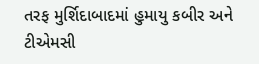તરફ મુર્શિદાબાદમાં હુમાયુ કબીર અને ટીએમસી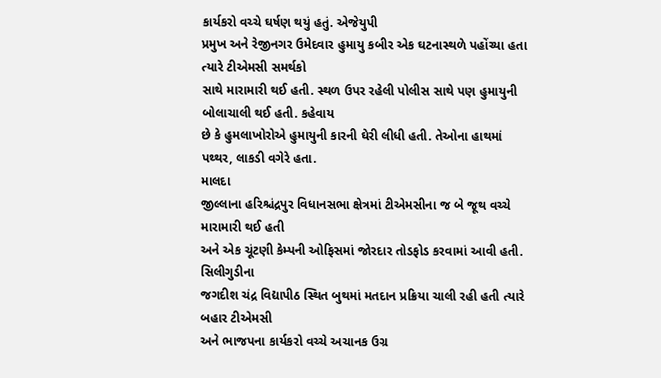કાર્યકરો વચ્ચે ઘર્ષણ થયું હતું. એજેયુપી
પ્રમુખ અને રેજીનગર ઉમેદવાર હુમાયુ કબીર એક ઘટનાસ્થળે પહોંચ્યા હતા ત્યારે ટીએમસી સમર્થકો
સાથે મારામારી થઈ હતી. સ્થળ ઉપર રહેલી પોલીસ સાથે પણ હુમાયુની બોલાચાલી થઈ હતી. કહેવાય
છે કે હુમલાખોરોએ હુમાયુની કારની ઘેરી લીધી હતી. તેઓના હાથમાં પથ્થર, લાકડી વગેરે હતા.
માલદા
જીલ્લાના હરિશ્ચંદ્રપુર વિધાનસભા ક્ષેત્રમાં ટીએમસીના જ બે જૂથ વચ્ચે મારામારી થઈ હતી
અને એક ચૂંટણી કેમ્પની ઓફિસમાં જોરદાર તોડફોડ કરવામાં આવી હતી.
સિલીગુડીના
જગદીશ ચંદ્ર વિદ્યાપીઠ સ્થિત બુથમાં મતદાન પ્રક્રિયા ચાલી રહી હતી ત્યારે બહાર ટીએમસી
અને ભાજપના કાર્યકરો વચ્ચે અચાનક ઉગ્ર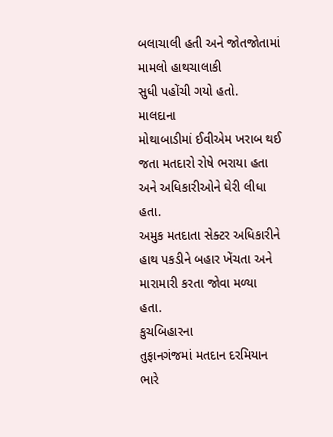બલાચાલી હતી અને જોતજોતામાં મામલો હાથચાલાકી
સુધી પહોંચી ગયો હતો.
માલદાના
મોથાબાડીમાં ઈવીએમ ખરાબ થઈ જતા મતદારો રોષે ભરાયા હતા અને અધિકારીઓને ઘેરી લીધા હતા.
અમુક મતદાતા સેક્ટર અધિકારીને હાથ પકડીને બહાર ખેંચતા અને મારામારી કરતા જોવા મળ્યા
હતા.
કુચબિહારના
તુફાનગંજમાં મતદાન દરમિયાન ભારે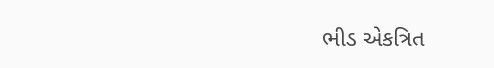ભીડ એકત્રિત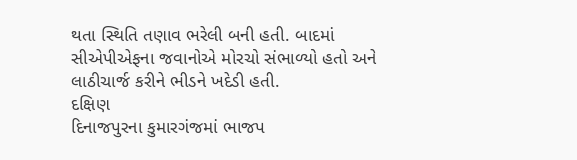થતા સ્થિતિ તણાવ ભરેલી બની હતી. બાદમાં
સીએપીએફના જવાનોએ મોરચો સંભાળ્યો હતો અને લાઠીચાર્જ કરીને ભીડને ખદેડી હતી.
દક્ષિણ
દિનાજપુરના કુમારગંજમાં ભાજપ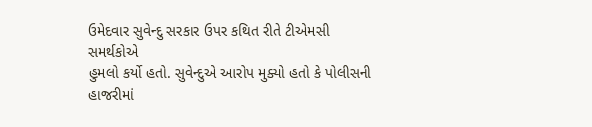ઉમેદવાર સુવેન્દુ સરકાર ઉપર કથિત રીતે ટીએમસી સમર્થકોએ
હુમલો કર્યો હતો. સુવેન્દુએ આરોપ મુક્યો હતો કે પોલીસની હાજરીમાં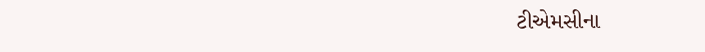ટીએમસીના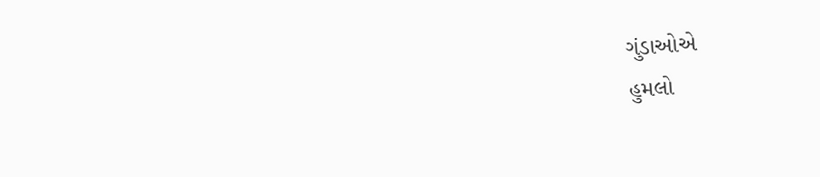ગુંડાઓએ
હુમલો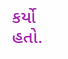કર્યો હતો.